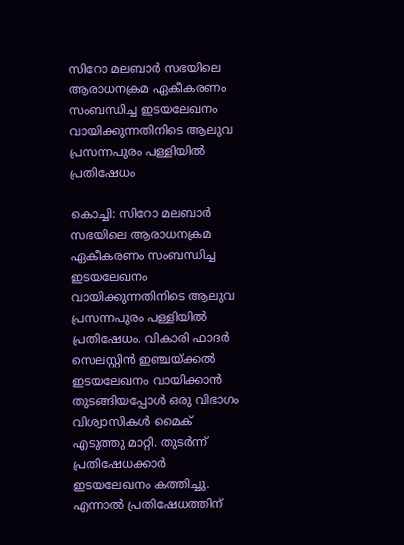സിറോ മലബാർ സഭയിലെ ആരാധനക്രമ ഏകീകരണം സംബന്ധിച്ച ഇടയലേഖനം വായിക്കുന്നതിനിടെ ആലുവ പ്രസന്നപുരം പള്ളിയിൽ പ്രതിഷേധം

കൊച്ചി: സിറോ മലബാർ സഭയിലെ ആരാധനക്രമ ഏകീകരണം സംബന്ധിച്ച ഇടയലേഖനം വായിക്കുന്നതിനിടെ ആലുവ പ്രസന്നപുരം പള്ളിയിൽ പ്രതിഷേധം. വികാരി ഫാദർ സെലസ്റ്റിൻ ഇഞ്ചയ്ക്കൽ ഇടയലേഖനം വായിക്കാൻ തുടങ്ങിയപ്പോൾ ഒരു വിഭാഗം വിശ്വാസികൾ മൈക് എടുത്തു മാറ്റി. തുടർന്ന് പ്രതിഷേധക്കാർ ഇടയലേഖനം കത്തിച്ചു. എന്നാൽ പ്രതിഷേധത്തിന്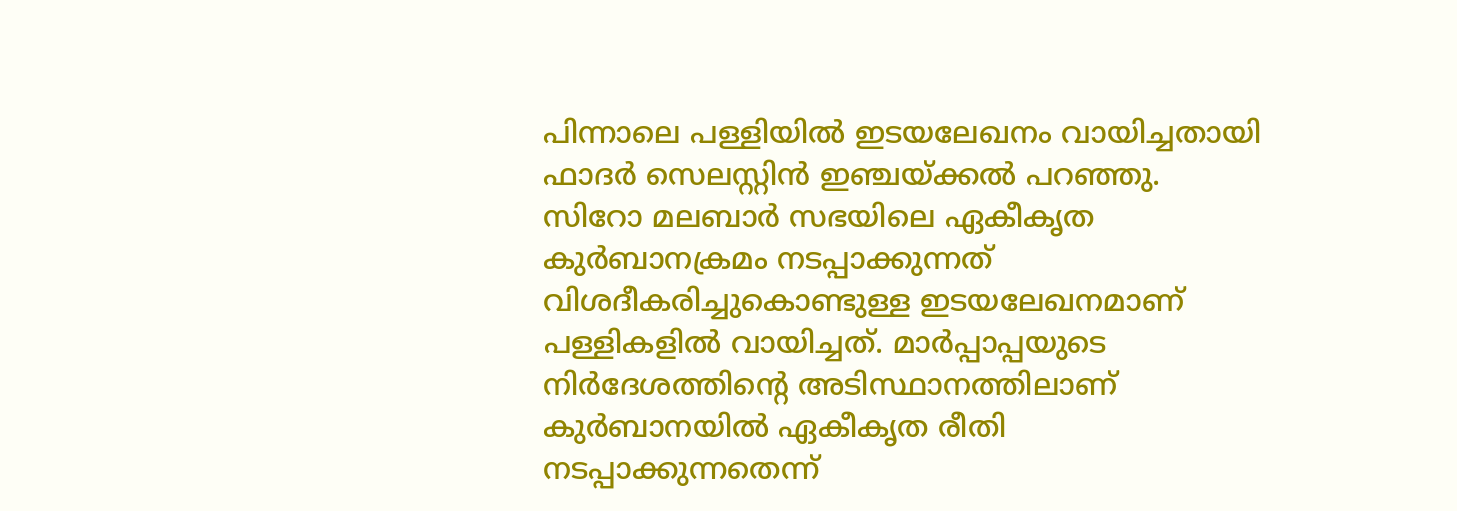പിന്നാലെ പള്ളിയിൽ ഇടയലേഖനം വായിച്ചതായി ഫാദർ സെലസ്റ്റിൻ ഇഞ്ചയ്ക്കൽ പറഞ്ഞു.
സിറോ മലബാർ സഭയിലെ ഏകീകൃത കുർബാനക്രമം നടപ്പാക്കുന്നത് വിശദീകരിച്ചുകൊണ്ടുള്ള ഇടയലേഖനമാണ് പള്ളികളിൽ വായിച്ചത്. മാർപ്പാപ്പയുടെ നിർദേശത്തിന്റെ അടിസ്ഥാനത്തിലാണ് കുർബാനയിൽ ഏകീകൃത രീതി നടപ്പാക്കുന്നതെന്ന്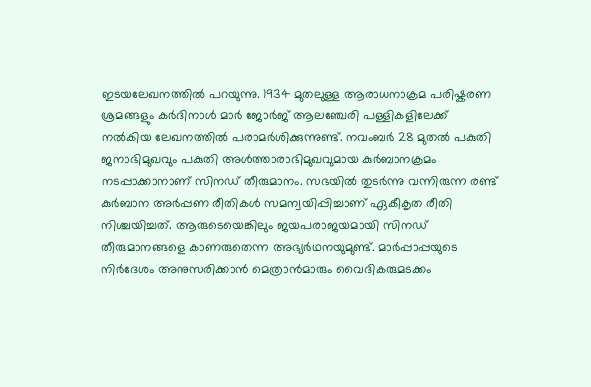ഇടയലേഖനത്തിൽ പറയുന്നു. 1934 മുതലുള്ള ആരാധനാക്രമ പരിഷ്കരണ ശ്രമങ്ങളും കർദിനാൾ മാർ ജോർജ് ആലഞ്ചേരി പള്ളികളിലേക്ക് നൽകിയ ലേഖനത്തിൽ പരാമർശിക്കുന്നുണ്ട്. നവംബർ 28 മുതൽ പകുതി ജനാഭിമുഖവും പകുതി അൾത്താരാഭിമുഖവുമായ കുർബാനക്രമം നടപ്പാക്കാനാണ് സിനഡ് തീരുമാനം. സഭയിൽ തുടർന്നു വന്നിരുന്ന രണ്ട് കുർബാന അർപ്പണ രീതികൾ സമന്വയിപ്പിച്ചാണ് ഏകീകൃത രീതി നിശ്ചയിച്ചത്. ആരുടെയെങ്കിലും ജയപരാജയമായി സിനഡ് തീരുമാനങ്ങളെ കാണരുതെന്ന അഭ്യർഥനയുമുണ്ട്. മാർപ്പാപ്പയുടെ നിർദേശം അനുസരിക്കാൻ മെത്രാൻമാരും വൈദികരുമടക്കം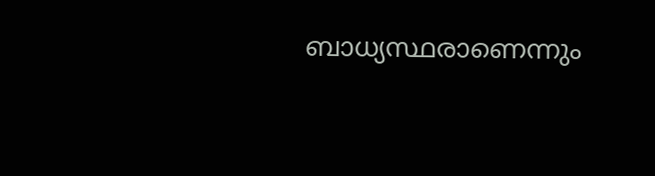ബാധ്യസ്ഥരാണെന്നും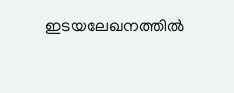ഇടയലേഖനത്തിൽ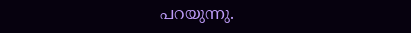പറയുന്നു.